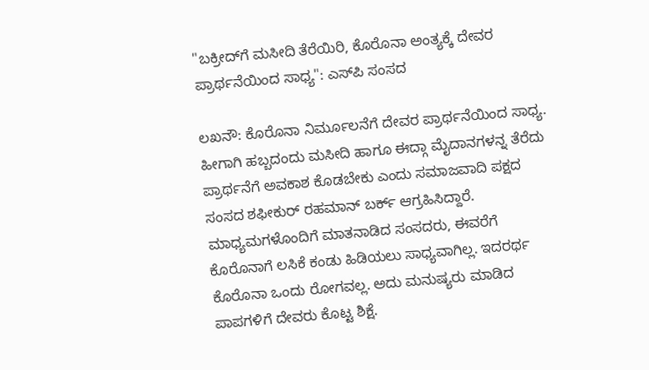"ಬಕ್ರೀದ್‌ಗೆ ಮಸೀದಿ ತೆರೆಯಿರಿ, ಕೊರೊನಾ ಅಂತ್ಯಕ್ಕೆ ದೇವರ ಪ್ರಾರ್ಥನೆಯಿಂದ ಸಾಧ್ಯ": ಎಸ್‌ಪಿ ಸಂಸದ

ಲಖನೌ: ಕೊರೊನಾ ನಿರ್ಮೂಲನೆಗೆ ದೇವರ ಪ್ರಾರ್ಥನೆಯಿಂದ ಸಾಧ್ಯ. ಹೀಗಾಗಿ ಹಬ್ಬದಂದು ಮಸೀದಿ ಹಾಗೂ ಈದ್ಗಾ ಮೈದಾನಗಳನ್ನ ತೆರೆದು ಪ್ರಾರ್ಥನೆಗೆ ಅವಕಾಶ ಕೊಡಬೇಕು ಎಂದು ಸಮಾಜವಾದಿ ಪಕ್ಷದ ಸಂಸದ ಶಫೀಕುರ್‌ ರಹಮಾನ್‌ ಬರ್ಕ್‌ ಆಗ್ರಹಿಸಿದ್ದಾರೆ. ಮಾಧ್ಯಮಗಳೊಂದಿಗೆ ಮಾತನಾಡಿದ ಸಂಸದರು, ಈವರೆಗೆ ಕೊರೊನಾಗೆ ಲಸಿಕೆ ಕಂಡು ಹಿಡಿಯಲು ಸಾಧ್ಯವಾಗಿಲ್ಲ. ಇದರರ್ಥ ಕೊರೊನಾ ಒಂದು ರೋಗವಲ್ಲ. ಅದು ಮನುಷ್ಯರು ಮಾಡಿದ ಪಾಪಗಳಿಗೆ ದೇವರು ಕೊಟ್ಟ ಶಿಕ್ಷೆ.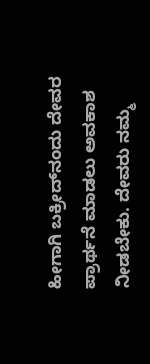ಹೀಗಾಗಿ ಬಕ್ರೀದ್‌ನಂದು ದೇವರ ಪ್ರಾರ್ಥನೆ ಮಾಡಲು ಅವಕಾಶ ನೀಡಬೇಕು. ದೇವರು ನಮ್ಮ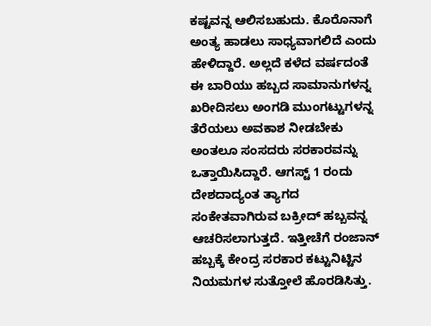ಕಷ್ಟವನ್ನ ಆಲಿಸಬಹುದು. ಕೊರೊನಾಗೆ ಅಂತ್ಯ ಹಾಡಲು ಸಾಧ್ಯವಾಗಲಿದೆ ಎಂದು ಹೇಳಿದ್ದಾರೆ. ಅಲ್ಲದೆ ಕಳೆದ ವರ್ಷದಂತೆ ಈ ಬಾರಿಯು ಹಬ್ಬದ ಸಾಮಾನುಗಳನ್ನ ಖರೀದಿಸಲು ಅಂಗಡಿ ಮುಂಗಟ್ಟುಗಳನ್ನ ತೆರೆಯಲು ಅವಕಾಶ ನೀಡಬೇಕು ಅಂತಲೂ ಸಂಸದರು ಸರಕಾರವನ್ನು ಒತ್ತಾಯಿಸಿದ್ದಾರೆ. ಆಗಸ್ಟ್‌ 1 ರಂದು ದೇಶದಾದ್ಯಂತ ತ್ಯಾಗದ ಸಂಕೇತವಾಗಿರುವ ಬಕ್ರೀದ್‌ ಹಬ್ಬವನ್ನ ಆಚರಿಸಲಾಗುತ್ತದೆ. ಇತ್ತೀಚೆಗೆ ರಂಜಾನ್‌ ಹಬ್ಬಕ್ಕೆ ಕೇಂದ್ರ ಸರಕಾರ ಕಟ್ಟುನಿಟ್ಟಿನ ನಿಯಮಗಳ ಸುತ್ತೋಲೆ ಹೊರಡಿಸಿತ್ತು.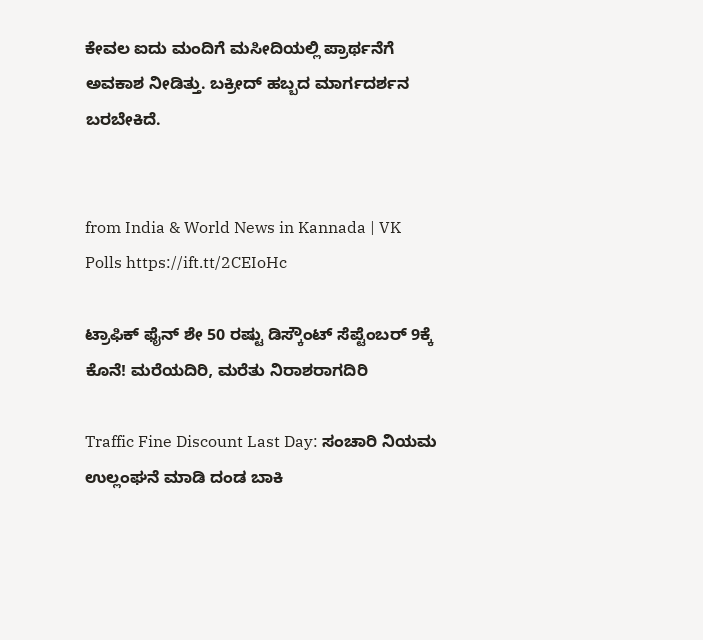ಕೇವಲ ಐದು ಮಂದಿಗೆ ಮಸೀದಿಯಲ್ಲಿ ಪ್ರಾರ್ಥನೆಗೆ ಅವಕಾಶ ನೀಡಿತ್ತು. ಬಕ್ರೀದ್‌ ಹಬ್ಬದ ಮಾರ್ಗದರ್ಶನ ಬರಬೇಕಿದೆ.


from India & World News in Kannada | VK Polls https://ift.tt/2CEIoHc

ಟ್ರಾಫಿಕ್‌ ಫೈನ್‌ ಶೇ 50 ರಷ್ಟು ಡಿಸ್ಕೌಂಟ್‌ ಸೆಪ್ಟೆಂಬರ್‌ 9ಕ್ಕೆ ಕೊನೆ! ಮರೆಯದಿರಿ, ಮರೆತು ನಿರಾಶರಾಗದಿರಿ

Traffic Fine Discount Last Day: ಸಂಚಾರಿ ನಿಯಮ ಉಲ್ಲಂಘನೆ ಮಾಡಿ ದಂಡ ಬಾಕಿ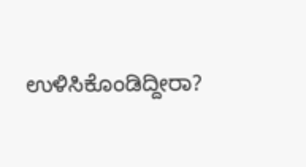ಉಳಿಸಿಕೊಂಡಿದ್ದೀರಾ?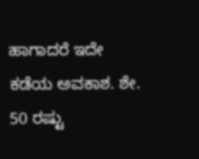ಹಾಗಾದರೆ ಇದೇ ಕಡೆಯ ಅವಕಾಶ. ಶೇ. 50 ರಷ್ಟು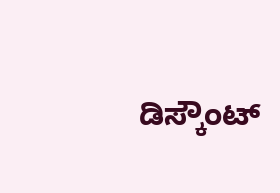ಡಿಸ್ಕೌಂಟ್‌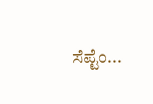ಸೆಪ್ಟೆಂ...